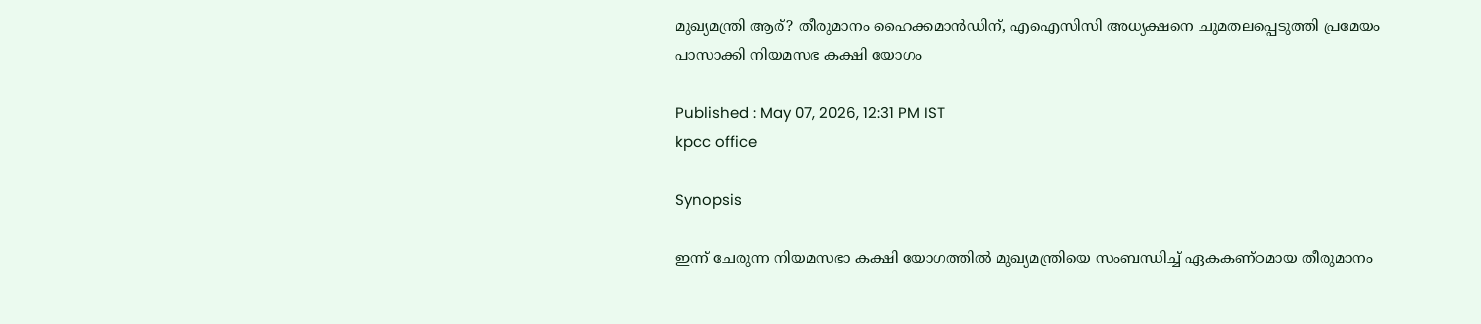മുഖ്യമന്ത്രി ആര്? തീരുമാനം ഹൈക്കമാന്‍ഡിന്, എഐസിസി അധ്യക്ഷനെ ചുമതലപ്പെടുത്തി പ്രമേയം പാസാക്കി നിയമസഭ കക്ഷി യോഗം

Published : May 07, 2026, 12:31 PM IST
kpcc office

Synopsis

ഇന്ന് ചേരുന്ന നിയമസഭാ കക്ഷി യോഗത്തിൽ മുഖ്യമന്ത്രിയെ സംബന്ധിച്ച് ഏകകണ്ഠമായ തീരുമാനം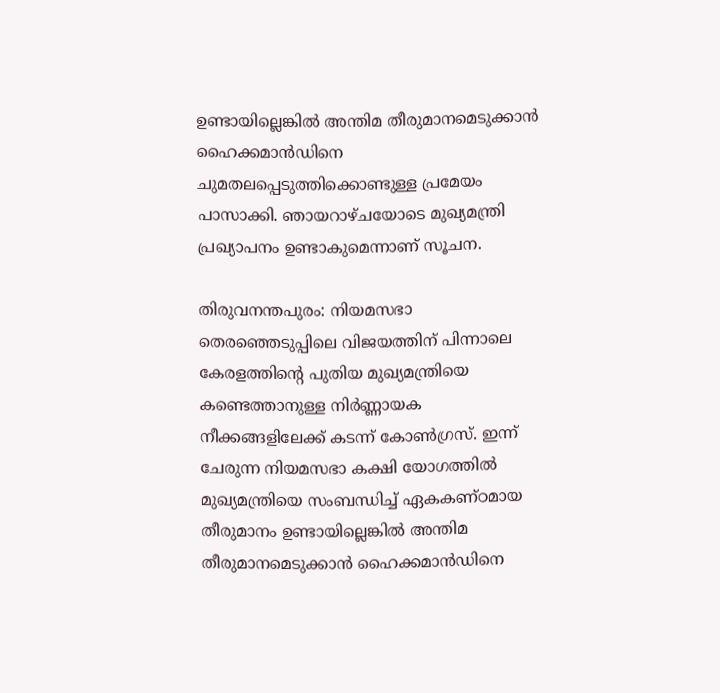ഉണ്ടായില്ലെങ്കിൽ അന്തിമ തീരുമാനമെടുക്കാൻ ഹൈക്കമാൻഡിനെ ചുമതലപ്പെടുത്തിക്കൊണ്ടുള്ള പ്രമേയം പാസാക്കി. ഞായറാഴ്ചയോടെ മുഖ്യമന്ത്രി പ്രഖ്യാപനം ഉണ്ടാകുമെന്നാണ് സൂചന.

തിരുവനന്തപുരം: നിയമസഭാ തെരഞ്ഞെടുപ്പിലെ വിജയത്തിന് പിന്നാലെ കേരളത്തിന്റെ പുതിയ മുഖ്യമന്ത്രിയെ കണ്ടെത്താനുള്ള നിർണ്ണായക നീക്കങ്ങളിലേക്ക് കടന്ന് കോൺഗ്രസ്. ഇന്ന് ചേരുന്ന നിയമസഭാ കക്ഷി യോഗത്തിൽ മുഖ്യമന്ത്രിയെ സംബന്ധിച്ച് ഏകകണ്ഠമായ തീരുമാനം ഉണ്ടായില്ലെങ്കിൽ അന്തിമ തീരുമാനമെടുക്കാൻ ഹൈക്കമാൻഡിനെ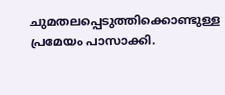ചുമതലപ്പെടുത്തിക്കൊണ്ടുള്ള പ്രമേയം പാസാക്കി.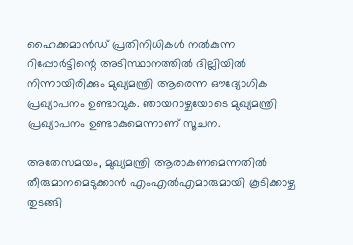ഹൈക്കമാൻഡ് പ്രതിനിധികൾ നൽകുന്ന റിപ്പോർട്ടിന്റെ അടിസ്ഥാനത്തിൽ ദില്ലിയിൽ നിന്നായിരിക്കും മുഖ്യമന്ത്രി ആരെന്ന ഔദ്യോഗിക പ്രഖ്യാപനം ഉണ്ടാവുക. ഞായറാഴ്ചയോടെ മുഖ്യമന്ത്രി പ്രഖ്യാപനം ഉണ്ടാകുമെന്നാണ് സൂചന.

അതേസമയം, മുഖ്യമന്ത്രി ആരാകണമെന്നതിൽ തീരുമാനമെടുക്കാന്‍ എംഎൽഎമാരുമായി കൂടിക്കാഴ്ച തുടങ്ങി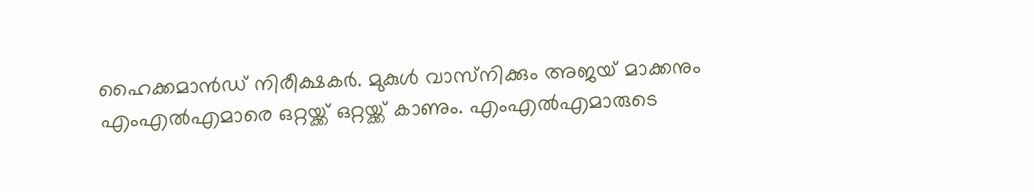ഹൈക്കമാൻഡ് നിരീക്ഷകർ. മുകുൾ വാസ്‌നിക്കും അജയ് മാക്കനും എംഎൽഎമാരെ ഒറ്റയ്ക്ക് ഒറ്റയ്ക്ക് കാണും. എംഎൽഎമാരുടെ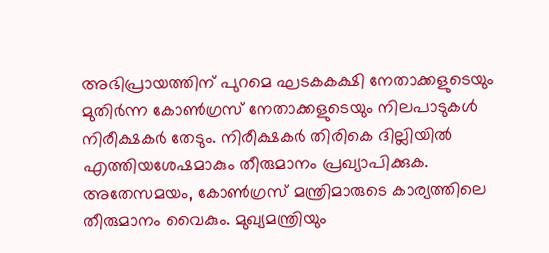അഭിപ്രായത്തിന് പുറമെ ഘടകകക്ഷി നേതാക്കളുടെയും മുതിർന്ന കോൺഗ്രസ് നേതാക്കളുടെയും നിലപാടുകൾ നിരീക്ഷകർ തേടും. നിരീക്ഷകർ തിരികെ ദില്ലിയിൽ എത്തിയശേഷമാകും തീരുമാനം പ്രഖ്യാപിക്കുക. അതേസമയം, കോൺഗ്രസ് മന്ത്രിമാരുടെ കാര്യത്തിലെ തീരുമാനം വൈകും. മുഖ്യമന്ത്രിയും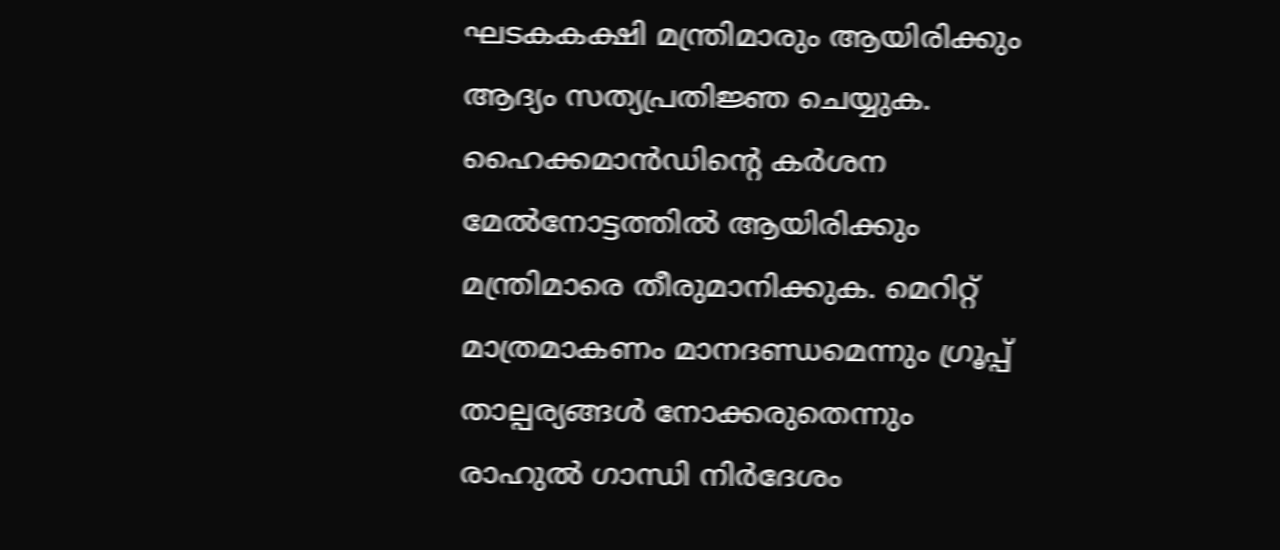ഘടകകക്ഷി മന്ത്രിമാരും ആയിരിക്കും ആദ്യം സത്യപ്രതിജ്ഞ ചെയ്യുക. ഹൈക്കമാൻഡിന്‍റെ കർശന മേൽനോട്ടത്തിൽ ആയിരിക്കും മന്ത്രിമാരെ തീരുമാനിക്കുക. മെറിറ്റ് മാത്രമാകണം മാനദണ്ഡമെന്നും ഗ്രൂപ്പ് താല്പര്യങ്ങൾ നോക്കരുതെന്നും രാഹുൽ ഗാന്ധി നിർദേശം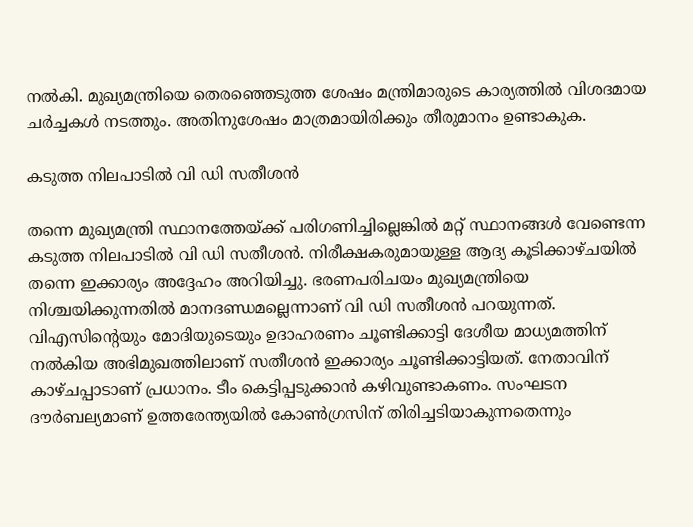നൽകി. മുഖ്യമന്ത്രിയെ തെരഞ്ഞെടുത്ത ശേഷം മന്ത്രിമാരുടെ കാര്യത്തിൽ വിശദമായ ചർച്ചകൾ നടത്തും. അതിനുശേഷം മാത്രമായിരിക്കും തീരുമാനം ഉണ്ടാകുക.

കടുത്ത നിലപാടിൽ വി ഡി സതീശൻ

തന്നെ മുഖ്യമന്ത്രി സ്ഥാനത്തേയ്ക്ക് പരിഗണിച്ചില്ലെങ്കിൽ മറ്റ് സ്ഥാനങ്ങൾ വേണ്ടെന്ന കടുത്ത നിലപാടിൽ വി ഡി സതീശൻ. നിരീക്ഷകരുമായുള്ള ആദ്യ കൂടിക്കാഴ്ചയിൽ തന്നെ ഇക്കാര്യം അദ്ദേഹം അറിയിച്ചു. ഭരണപരിചയം മുഖ്യമന്ത്രിയെ നിശ്ചയിക്കുന്നതിൽ മാനദണ്ഡമല്ലെന്നാണ് വി ഡി സതീശൻ പറയുന്നത്. വിഎസിൻ്റെയും മോദിയുടെയും ഉദാഹരണം ചൂണ്ടിക്കാട്ടി ദേശീയ മാധ്യമത്തിന് നല്‍കിയ അഭിമുഖത്തിലാണ് സതീശന്‍ ഇക്കാര്യം ചൂണ്ടിക്കാട്ടിയത്. നേതാവിന് കാഴ്ചപ്പാടാണ് പ്രധാനം. ടീം കെട്ടിപ്പടുക്കാൻ കഴിവുണ്ടാകണം. സംഘടന ദൗർബല്യമാണ് ഉത്തരേന്ത്യയിൽ കോൺഗ്രസിന് തിരിച്ചടിയാകുന്നതെന്നും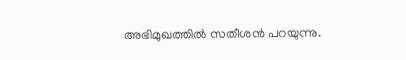അഭിമുഖത്തിൽ സതീശൻ പറയുന്നു.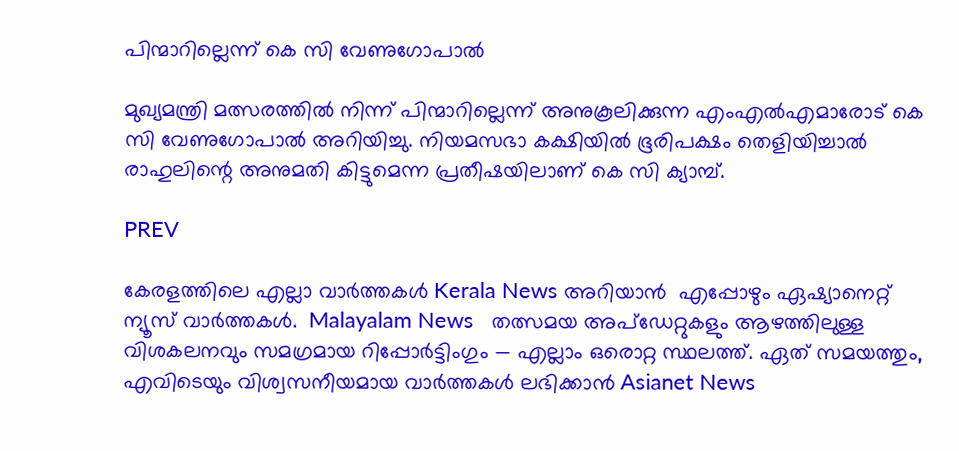പിന്മാറില്ലെന്ന് കെ സി വേണുഗോപാല്‍

മുഖ്യമന്ത്രി മത്സരത്തിൽ നിന്ന് പിന്മാറില്ലെന്ന് അനുകൂലിക്കുന്ന എംഎൽഎമാരോട് കെ സി വേണുഗോപാല്‍ അറിയിച്ചു. നിയമസഭാ കക്ഷിയിൽ ഭൂരിപക്ഷം തെളിയിച്ചാൽ രാഹുലിന്റെ അനുമതി കിട്ടുമെന്ന പ്രതീഷയിലാണ് കെ സി ക്യാമ്പ്.

PREV

കേരളത്തിലെ എല്ലാ വാർത്തകൾ Kerala News അറിയാൻ  എപ്പോഴും ഏഷ്യാനെറ്റ് ന്യൂസ് വാർത്തകൾ.  Malayalam News   തത്സമയ അപ്‌ഡേറ്റുകളും ആഴത്തിലുള്ള വിശകലനവും സമഗ്രമായ റിപ്പോർട്ടിംഗും — എല്ലാം ഒരൊറ്റ സ്ഥലത്ത്. ഏത് സമയത്തും, എവിടെയും വിശ്വസനീയമായ വാർത്തകൾ ലഭിക്കാൻ Asianet News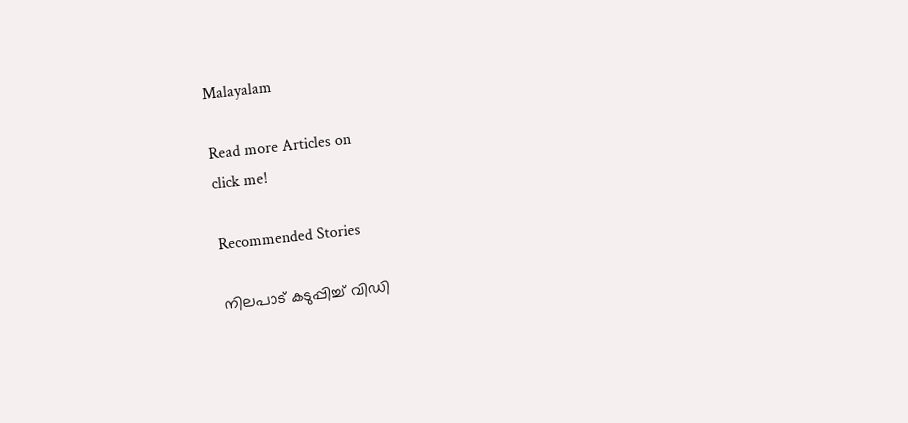Malayalam

Read more Articles on
click me!

Recommended Stories

നിലപാട് കടുപ്പിച്ച് വിഡി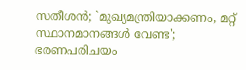സതീശൻ; `മുഖ്യമന്ത്രിയാക്കണം, മറ്റ് സ്ഥാനമാനങ്ങൾ വേണ്ട'; ഭരണപരിചയം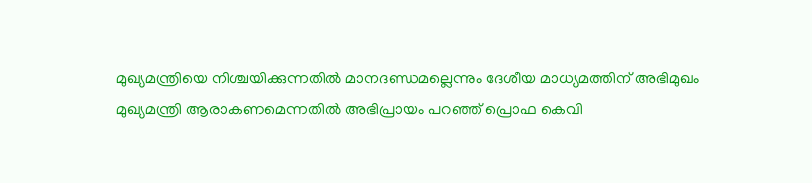മുഖ്യമന്ത്രിയെ നിശ്ചയിക്കുന്നതിൽ മാനദണ്ഡമല്ലെന്നും ദേശീയ മാധ്യമത്തിന് അഭിമുഖം
മുഖ്യമന്ത്രി ആരാകണമെന്നതിൽ അഭിപ്രായം പറഞ്ഞ് പ്രൊഫ കെവി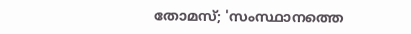തോമസ്; 'സംസ്ഥാനത്തെ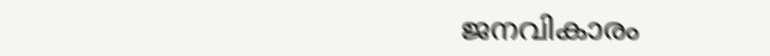ജനവികാരം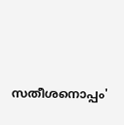സതീശനൊപ്പം'